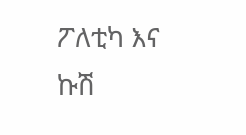ፖለቲካ እና ኩሽ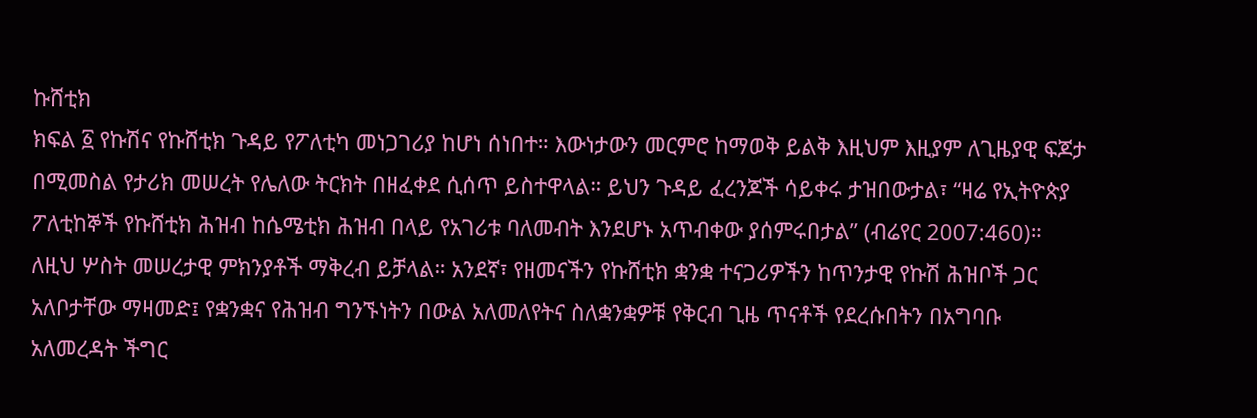ኩሸቲክ
ክፍል ፩ የኩሽና የኩሸቲክ ጉዳይ የፖለቲካ መነጋገሪያ ከሆነ ሰነበተ። እውነታውን መርምሮ ከማወቅ ይልቅ እዚህም እዚያም ለጊዜያዊ ፍጆታ በሚመስል የታሪክ መሠረት የሌለው ትርክት በዘፈቀደ ሲሰጥ ይስተዋላል። ይህን ጉዳይ ፈረንጆች ሳይቀሩ ታዝበውታል፣ “ዛሬ የኢትዮጵያ ፖለቲከኞች የኩሸቲክ ሕዝብ ከሴሜቲክ ሕዝብ በላይ የአገሪቱ ባለመብት እንደሆኑ አጥብቀው ያሰምሩበታል” (ብሬየር 2007:460)። ለዚህ ሦስት መሠረታዊ ምክንያቶች ማቅረብ ይቻላል። አንደኛ፣ የዘመናችን የኩሸቲክ ቋንቋ ተናጋሪዎችን ከጥንታዊ የኩሽ ሕዝቦች ጋር አለቦታቸው ማዛመድ፤ የቋንቋና የሕዝብ ግንኙነትን በውል አለመለየትና ስለቋንቋዎቹ የቅርብ ጊዜ ጥናቶች የደረሱበትን በአግባቡ አለመረዳት ችግር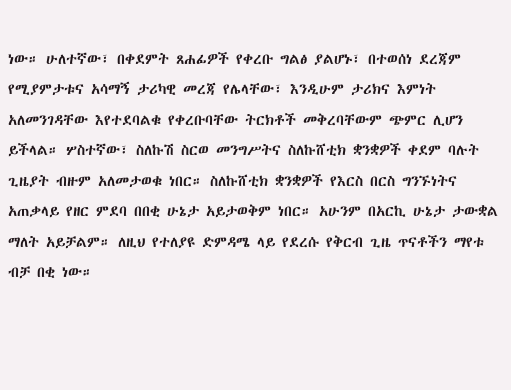ነው። ሁለተኛው፣ በቀደምት ጸሐፊዎች የቀረቡ ግልፅ ያልሆኑ፣ በተወሰነ ደረጃም የሚያምታቱና አሳማኝ ታሪካዊ መረጃ የሌላቸው፣ እንዲሁም ታሪክና እምነት አለመንገዳቸው እየተደባልቁ የቀረቡባቸው ትርክቶች መቅረባቸውም ጭምር ሊሆን ይችላል። ሦስተኛው፣ ስለኩሽ ስርወ መንግሥትና ስለኩሸቲክ ቋንቋዎች ቀደም ባሉት ጊዜያት ብዙም አለመታወቁ ነበር። ስለኩሸቲክ ቋንቋዎች የእርስ በርስ ግንኙነትና አጠቃላይ የዘር ምደባ በበቂ ሁኔታ አይታወቅም ነበር። አሁንም በአርኪ ሁኔታ ታውቋል ማለት አይቻልም። ለዚህ የተለያዩ ድምዳሜ ላይ የደረሱ የቅርብ ጊዜ ጥናቶችን ማየቱ ብቻ በቂ ነው።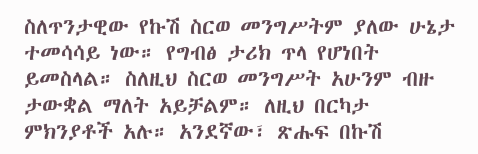ስለጥንታዊው የኩሽ ስርወ መንግሥትም ያለው ሁኔታ ተመሳሳይ ነው። የግብፅ ታሪክ ጥላ የሆነበት ይመስላል። ስለዚህ ስርወ መንግሥት አሁንም ብዙ ታውቋል ማለት አይቻልም። ለዚህ በርካታ ምክንያቶች አሉ። አንደኛው፣ ጽሑፍ በኩሽ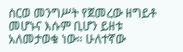ስርወ መንግሥት የጀመረው ዘግይቶ መሆኑና እሱም ቢሆን ይዘቱ አለመታወቁ ነው። ሁለተኛው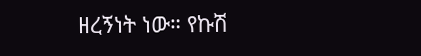ዘረኝነት ነው። የኩሽ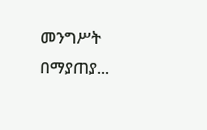መንግሥት በማያጠያ...